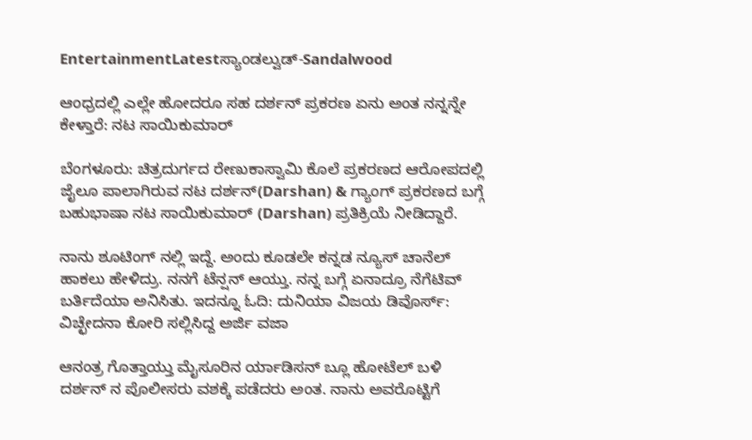EntertainmentLatestಸ್ಯಾಂಡಲ್ವುಡ್-Sandalwood

ಆಂಧ್ರದಲ್ಲಿ ಎಲ್ಲೇ ಹೋದರೂ ಸಹ ದರ್ಶನ್ ಪ್ರಕರಣ ಏನು ಅಂತ ನನ್ನನ್ನೇ ಕೇಳ್ತಾರೆ: ನಟ ಸಾಯಿಕುಮಾರ್

ಬೆಂಗಳೂರು: ಚಿತ್ರದುರ್ಗದ ರೇಣುಕಾಸ್ವಾಮಿ ಕೊಲೆ ಪ್ರಕರಣದ ಆರೋಪದಲ್ಲಿ ಜೈಲೂ ಪಾಲಾಗಿರುವ ನಟ ದರ್ಶನ್(Darshan) & ಗ್ಯಾಂಗ್ ಪ್ರಕರಣದ ಬಗ್ಗೆ ಬಹುಭಾಷಾ ನಟ ಸಾಯಿಕುಮಾರ್ (Darshan) ಪ್ರತಿಕ್ರಿಯೆ ನೀಡಿದ್ದಾರೆ.

ನಾನು ಶೂಟಿಂಗ್ ನಲ್ಲಿ ಇದ್ದೆ. ಅಂದು ಕೂಡಲೇ ಕನ್ನಡ ನ್ಯೂಸ್ ಚಾನೆಲ್ ಹಾಕಲು ಹೇಳಿದ್ರು. ನನಗೆ ಟೆನ್ಷನ್ ಆಯ್ತು. ನನ್ನ ಬಗ್ಗೆ ಏನಾದ್ರೂ ನೆಗೆಟಿವ್ ಬರ್ತಿದೆಯಾ ಅನಿಸಿತು. ಇದನ್ನೂ ಓದಿ: ದುನಿಯಾ ವಿಜಯ ಡಿವೊರ್ಸ್‌: ವಿಚ್ಛೇದನಾ ಕೋರಿ ಸಲ್ಲಿಸಿದ್ದ ಅರ್ಜಿ ವಜಾ

ಆನಂತ್ರ ಗೊತ್ತಾಯ್ತು ಮೈಸೂರಿನ ರ್ಯಾಡಿಸನ್ ಬ್ಲೂ ಹೋಟೆಲ್ ಬಳಿ ದರ್ಶನ್ ನ ಪೊಲೀಸರು ವಶಕ್ಕೆ ಪಡೆದರು ಅಂತ. ನಾನು ಅವರೊಟ್ಟಿಗೆ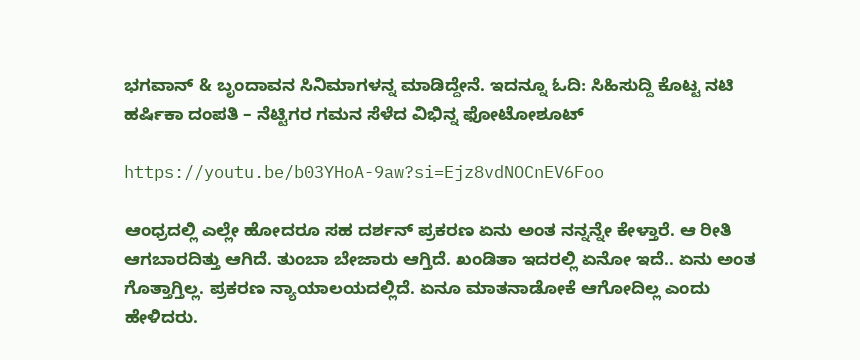ಭಗವಾನ್ & ಬೃಂದಾವನ ಸಿನಿಮಾಗಳನ್ನ ಮಾಡಿದ್ದೇನೆ. ಇದನ್ನೂ ಓದಿ: ಸಿಹಿಸುದ್ದಿ ಕೊಟ್ಟ ನಟಿ ಹರ್ಷಿಕಾ ದಂಪತಿ – ನೆಟ್ಟಿಗರ ಗಮನ ಸೆಳೆದ ವಿಭಿನ್ನ ಫೋಟೋಶೂಟ್

https://youtu.be/b03YHoA-9aw?si=Ejz8vdNOCnEV6Foo

ಆಂಧ್ರದಲ್ಲಿ ಎಲ್ಲೇ ಹೋದರೂ ಸಹ ದರ್ಶನ್ ಪ್ರಕರಣ ಏನು ಅಂತ ನನ್ನನ್ನೇ ಕೇಳ್ತಾರೆ. ಆ ರೀತಿ ಆಗಬಾರದಿತ್ತು ಆಗಿದೆ. ತುಂಬಾ ಬೇಜಾರು ಆಗ್ತಿದೆ. ಖಂಡಿತಾ‌ ಇದರಲ್ಲಿ ಏನೋ ಇದೆ.. ಏನು ಅಂತ ಗೊತ್ತಾಗ್ತಿಲ್ಲ. ಪ್ರಕರಣ ನ್ಯಾಯಾಲಯದಲ್ಲಿದೆ. ಏನೂ ಮಾತನಾಡೋಕೆ ಆಗೋದಿಲ್ಲ ಎಂದು ಹೇಳಿದರು.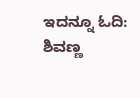ಇದನ್ನೂ ಓದಿ: ಶಿವಣ್ಣ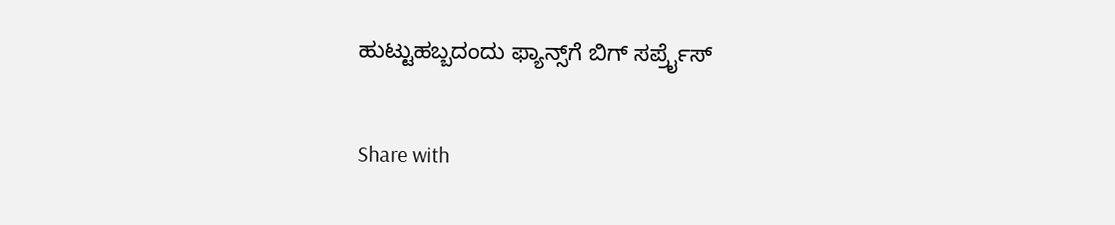ಹುಟ್ಟುಹಬ್ಬದಂದು ಫ್ಯಾನ್ಸ್‌ಗೆ ಬಿಗ್ ಸರ್ಪ್ರೈಸ್

Share with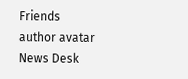Friends
author avatar
News Desk